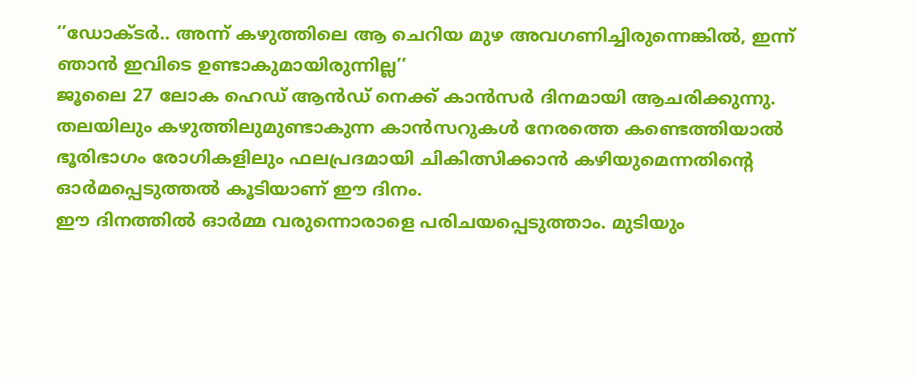‘’ഡോക്ടർ.. അന്ന് കഴുത്തിലെ ആ ചെറിയ മുഴ അവഗണിച്ചിരുന്നെങ്കിൽ, ഇന്ന് ഞാൻ ഇവിടെ ഉണ്ടാകുമായിരുന്നില്ല’’
ജൂലൈ 27 ലോക ഹെഡ് ആൻഡ് നെക്ക് കാൻസർ ദിനമായി ആചരിക്കുന്നു. തലയിലും കഴുത്തിലുമുണ്ടാകുന്ന കാൻസറുകൾ നേരത്തെ കണ്ടെത്തിയാൽ ഭൂരിഭാഗം രോഗികളിലും ഫലപ്രദമായി ചികിത്സിക്കാൻ കഴിയുമെന്നതിന്റെ ഓർമപ്പെടുത്തൽ കൂടിയാണ് ഈ ദിനം.
ഈ ദിനത്തിൽ ഓർമ്മ വരുന്നൊരാളെ പരിചയപ്പെടുത്താം. മുടിയും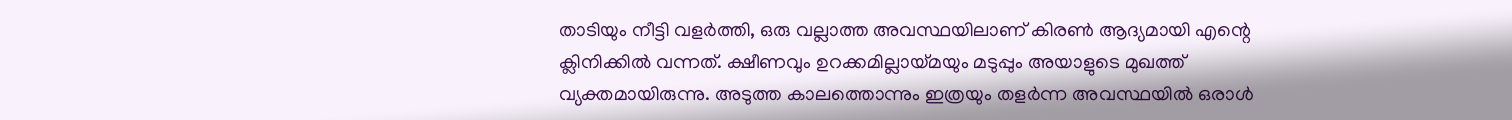താടിയും നീട്ടി വളർത്തി, ഒരു വല്ലാത്ത അവസ്ഥയിലാണ് കിരൺ ആദ്യമായി എന്റെ ക്ലിനിക്കിൽ വന്നത്. ക്ഷീണവും ഉറക്കമില്ലായ്മയും മടുപ്പും അയാളുടെ മുഖത്ത് വ്യക്തമായിരുന്നു. അടുത്ത കാലത്തൊന്നും ഇത്രയും തളർന്ന അവസ്ഥയിൽ ഒരാൾ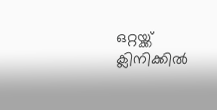ഒറ്റയ്ക്ക് ക്ലിനിക്കിൽ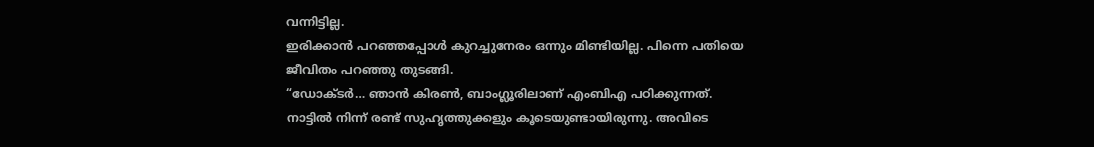വന്നിട്ടില്ല.
ഇരിക്കാൻ പറഞ്ഞപ്പോൾ കുറച്ചുനേരം ഒന്നും മിണ്ടിയില്ല. പിന്നെ പതിയെ ജീവിതം പറഞ്ഞു തുടങ്ങി.
“ഡോക്ടർ… ഞാൻ കിരൺ, ബാംഗ്ലൂരിലാണ് എംബിഎ പഠിക്കുന്നത്. നാട്ടിൽ നിന്ന് രണ്ട് സുഹൃത്തുക്കളും കൂടെയുണ്ടായിരുന്നു. അവിടെ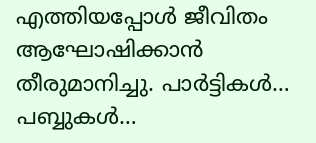എത്തിയപ്പോൾ ജീവിതം ആഘോഷിക്കാൻ തീരുമാനിച്ചു. പാർട്ടികൾ… പബ്ബുകൾ…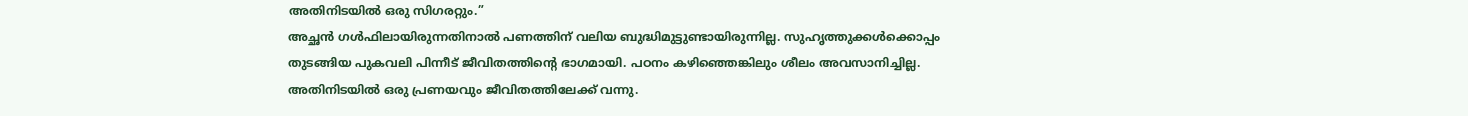അതിനിടയിൽ ഒരു സിഗരറ്റും.”
അച്ഛൻ ഗൾഫിലായിരുന്നതിനാൽ പണത്തിന് വലിയ ബുദ്ധിമുട്ടുണ്ടായിരുന്നില്ല. സുഹൃത്തുക്കൾക്കൊപ്പം തുടങ്ങിയ പുകവലി പിന്നീട് ജീവിതത്തിന്റെ ഭാഗമായി. പഠനം കഴിഞ്ഞെങ്കിലും ശീലം അവസാനിച്ചില്ല. അതിനിടയിൽ ഒരു പ്രണയവും ജീവിതത്തിലേക്ക് വന്നു.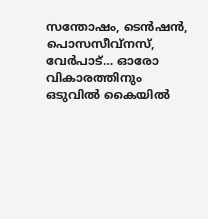സന്തോഷം, ടെൻഷൻ, പൊസസീവ്നസ്, വേർപാട്… ഓരോ വികാരത്തിനും ഒടുവിൽ കൈയിൽ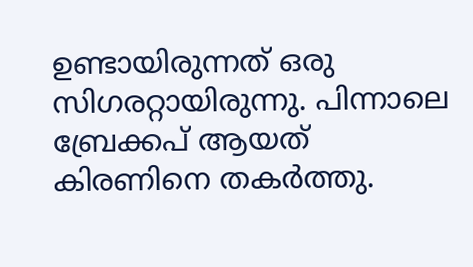ഉണ്ടായിരുന്നത് ഒരു സിഗരറ്റായിരുന്നു. പിന്നാലെ ബ്രേക്കപ് ആയത് കിരണിനെ തകർത്തു.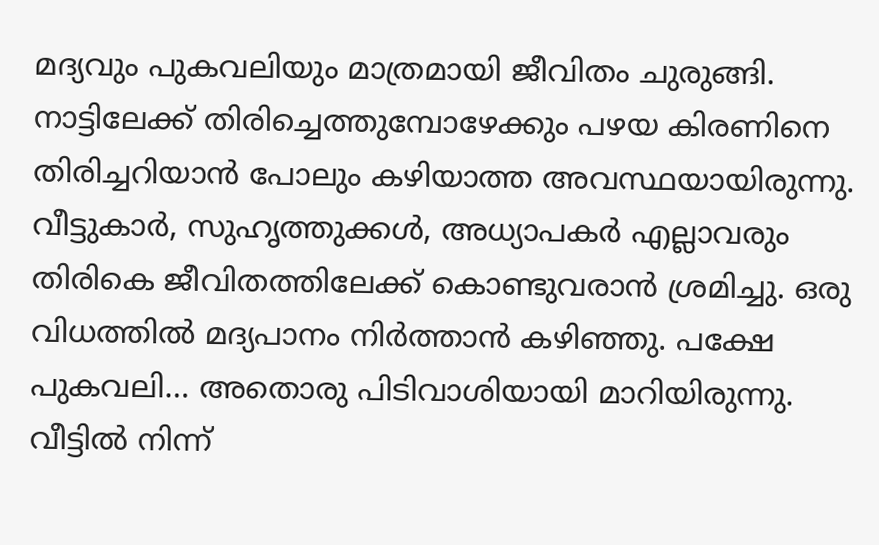മദ്യവും പുകവലിയും മാത്രമായി ജീവിതം ചുരുങ്ങി. നാട്ടിലേക്ക് തിരിച്ചെത്തുമ്പോഴേക്കും പഴയ കിരണിനെ തിരിച്ചറിയാൻ പോലും കഴിയാത്ത അവസ്ഥയായിരുന്നു.
വീട്ടുകാർ, സുഹൃത്തുക്കൾ, അധ്യാപകർ എല്ലാവരും തിരികെ ജീവിതത്തിലേക്ക് കൊണ്ടുവരാൻ ശ്രമിച്ചു. ഒരു വിധത്തിൽ മദ്യപാനം നിർത്താൻ കഴിഞ്ഞു. പക്ഷേ പുകവലി… അതൊരു പിടിവാശിയായി മാറിയിരുന്നു.
വീട്ടിൽ നിന്ന്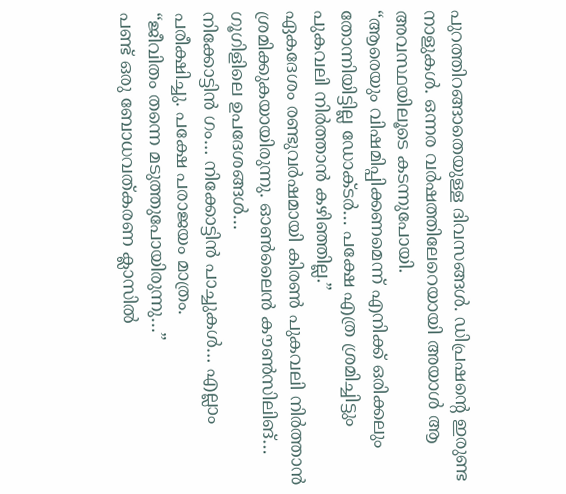പുറത്തിറങ്ങാതെയുള്ള ദിവസങ്ങൾ. ഡിപ്രഷന്റെ ഇരുണ്ട നാളുകൾ. ഒന്നര വർഷത്തിലേറെയായി അയാൾ ആ അവസ്ഥയിലൂടെ കടന്നുപോയി.
“ആരെയും വിഷമിപ്പിക്കണമെന്ന് എനിക്ക് ഒരിക്കലും തോന്നിയിട്ടില്ല ഡോക്ടർ… പക്ഷേ എത്ര ശ്രമിച്ചിട്ടും പുകവലി നിർത്താൻ കഴിഞ്ഞില്ല.”
ഏകദേശം രണ്ടുവർഷമായി കിരൺ പുകവലി നിർത്താൻ ശ്രമിക്കുകയായിരുന്നു. ഓൺലൈൻ കൗൺസിലിങ്… ഗൂഗിളിലെ ഉപദേശങ്ങൾ…
നിക്കോട്ടിൻ ഗം… നിക്കോട്ടിൻ പാച്ചുകൾ… എല്ലാം പരീക്ഷിച്ചു. പക്ഷേ പരാജയം മാത്രം.
“ജീവിതം തന്നെ മടുത്തുപോയിരുന്നു…”
പണ്ട് ഒരു ബോധവത്കരണ ക്ലാസിൽ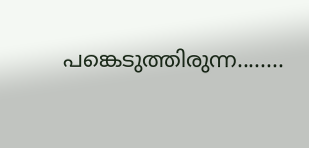പങ്കെടുത്തിരുന്ന........